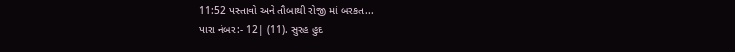11:52 પસ્તાવો અને તૌબાથી રોજી માં બરકત...
પારા નંબર:- 12| (11). સુરહ હુદ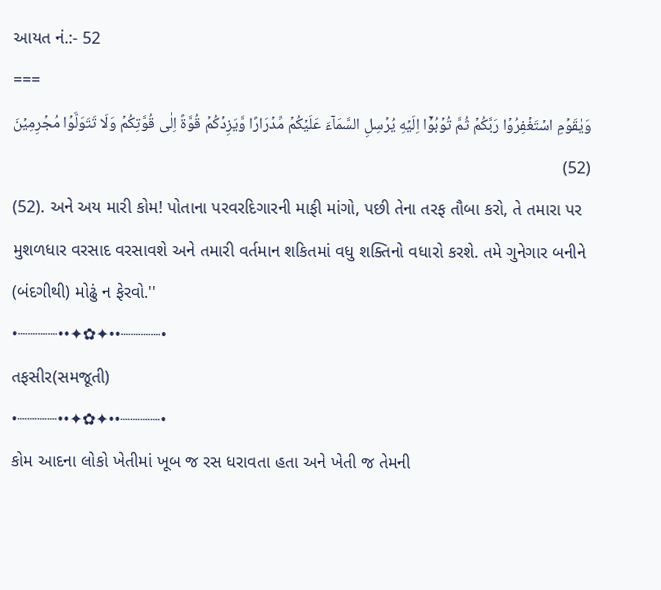આયત નં.:- 52
===
وَيٰقَوۡمِ اسۡتَغۡفِرُوۡا رَبَّكُمۡ ثُمَّ تُوۡبُوۡۤا اِلَيۡهِ يُرۡسِلِ السَّمَآءَ عَلَيۡكُمۡ مِّدۡرَارًا وَّيَزِدۡكُمۡ قُوَّةً اِلٰى قُوَّتِكُمۡ وَلَا تَتَوَلَّوۡا مُجۡرِمِيۡنَ (52)
(52). અને અય મારી કોમ! પોતાના પરવરદિગારની માફી માંગો, પછી તેના તરફ તૌબા કરો, તે તમારા પર મુશળધાર વરસાદ વરસાવશે અને તમારી વર્તમાન શકિતમાં વધુ શક્તિનો વધારો કરશે. તમે ગુનેગાર બનીને (બંદગીથી) મોઢું ન ફેરવો.''
•┈┈┈┈••✦✿✦••┈┈┈┈•
તફસીર(સમજૂતી)
•┈┈┈┈••✦✿✦••┈┈┈┈•
કોમ આદના લોકો ખેતીમાં ખૂબ જ રસ ધરાવતા હતા અને ખેતી જ તેમની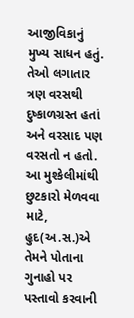આજીવિકાનું મુખ્ય સાધન હતું. તેઓ લગાતાર ત્રણ વરસથી દુષ્કાળગ્રસ્ત હતાં અને વરસાદ પણ વરસતો ન હતો. આ મુશ્કેલીમાંથી છુટકારો મેળવવા માટે, હુદ(અ.સ.)એ તેમને પોતાના ગુનાહો પર પસ્તાવો કરવાની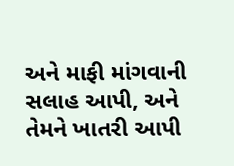અને માફી માંગવાની સલાહ આપી, અને તેમને ખાતરી આપી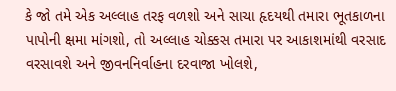કે જો તમે એક અલ્લાહ તરફ વળશો અને સાચા હૃદયથી તમારા ભૂતકાળના પાપોની ક્ષમા માંગશો, તો અલ્લાહ ચોક્કસ તમારા પર આકાશમાંથી વરસાદ વરસાવશે અને જીવનનિર્વાહના દરવાજા ખોલશે,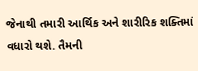જેનાથી તમારી આર્થિક અને શારીરિક શક્તિમાં વધારો થશે. તૈમની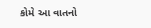કોમે આ વાતનો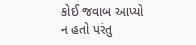કોઈ જવાબ આપ્યો ન હતો પરંતુ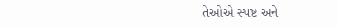તેઓએ સ્પષ્ટ અને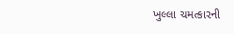ખુલ્લા ચમત્કારની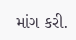માંગ કરી.